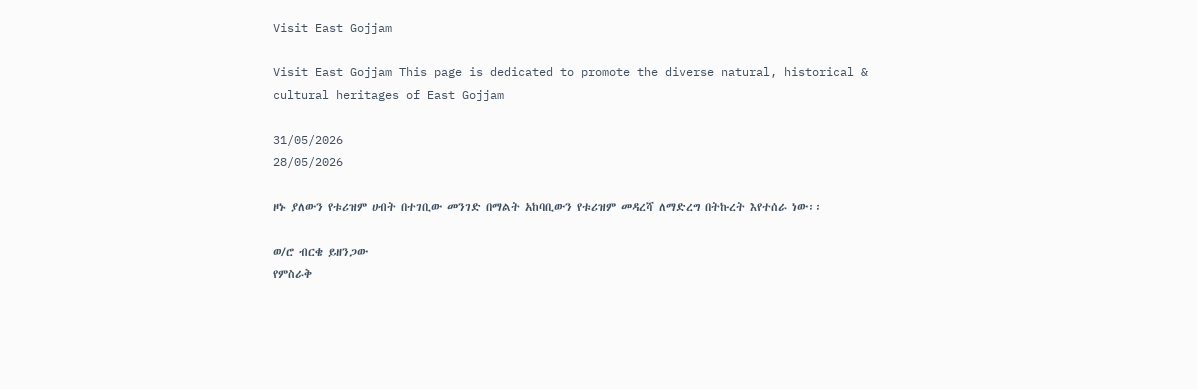Visit East Gojjam

Visit East Gojjam This page is dedicated to promote the diverse natural, historical & cultural heritages of East Gojjam

31/05/2026
28/05/2026

ዞኑ ያለውን የቱሪዝም ሀብት በተገቢው መንገድ በማልት አከባቢውን የቱሪዝም መዳረሻ ለማድረግ በትኩረት እየተሰራ ነው፡፡

ወ/ሮ ብርቄ ይዘንጋው
የምስራቅ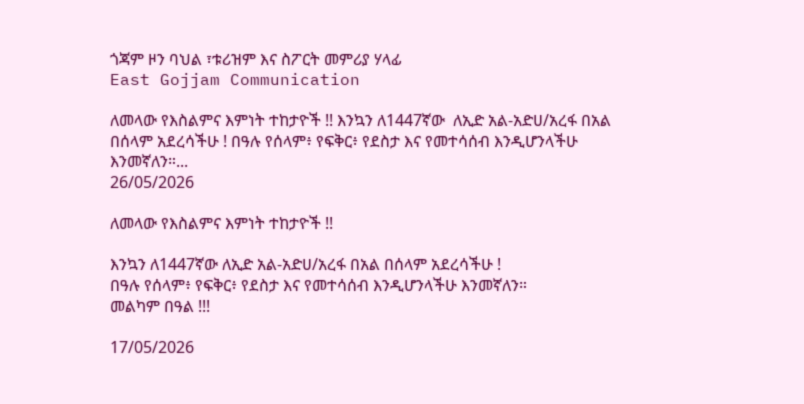ጎጃም ዞን ባህል ፣ቱሪዝም እና ስፖርት መምሪያ ሃላፊ
East Gojjam Communication

ለመላው የእስልምና እምነት ተከታዮች !! እንኳን ለ1447ኛው  ለኢድ አል-አድሀ/አረፋ በአል በሰላም አደረሳችሁ ! በዓሉ የሰላም፥ የፍቅር፥ የደስታ እና የመተሳሰብ እንዲሆንላችሁ እንመኛለን።...
26/05/2026

ለመላው የእስልምና እምነት ተከታዮች !!

እንኳን ለ1447ኛው ለኢድ አል-አድሀ/አረፋ በአል በሰላም አደረሳችሁ !
በዓሉ የሰላም፥ የፍቅር፥ የደስታ እና የመተሳሰብ እንዲሆንላችሁ እንመኛለን።
መልካም በዓል !!!

17/05/2026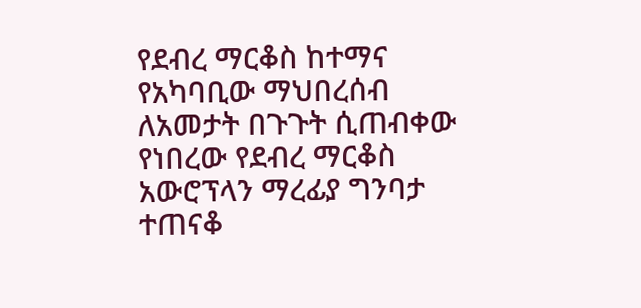የደብረ ማርቆስ ከተማና የአካባቢው ማህበረሰብ ለአመታት በጉጉት ሲጠብቀው የነበረው የደብረ ማርቆስ አውሮፕላን ማረፊያ ግንባታ ተጠናቆ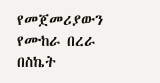የመጀመሪያውን የሙከራ በረራ በስኬት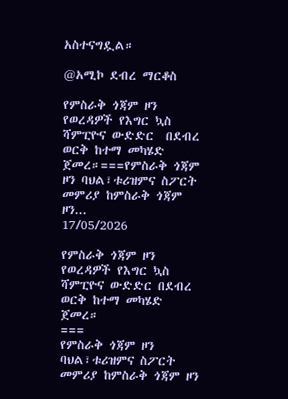አስተናግዷል።

@አሚኮ ደብረ ማርቆስ

የምስራቅ ጎጃም ዞን የወረዳዎች የእግር ኳስ ሻምፒዮና ውድድር  በደብረ ወርቅ ከተማ መካሄድ ጀመረ።===የምስራቅ ጎጃም ዞን ባህል፣ቱሪዝምና ስፖርት መምሪያ ከምስራቅ ጎጃም ዞን...
17/05/2026

የምስራቅ ጎጃም ዞን የወረዳዎች የእግር ኳስ ሻምፒዮና ውድድር በደብረ ወርቅ ከተማ መካሄድ ጀመረ።
===
የምስራቅ ጎጃም ዞን ባህል፣ቱሪዝምና ስፖርት መምሪያ ከምስራቅ ጎጃም ዞን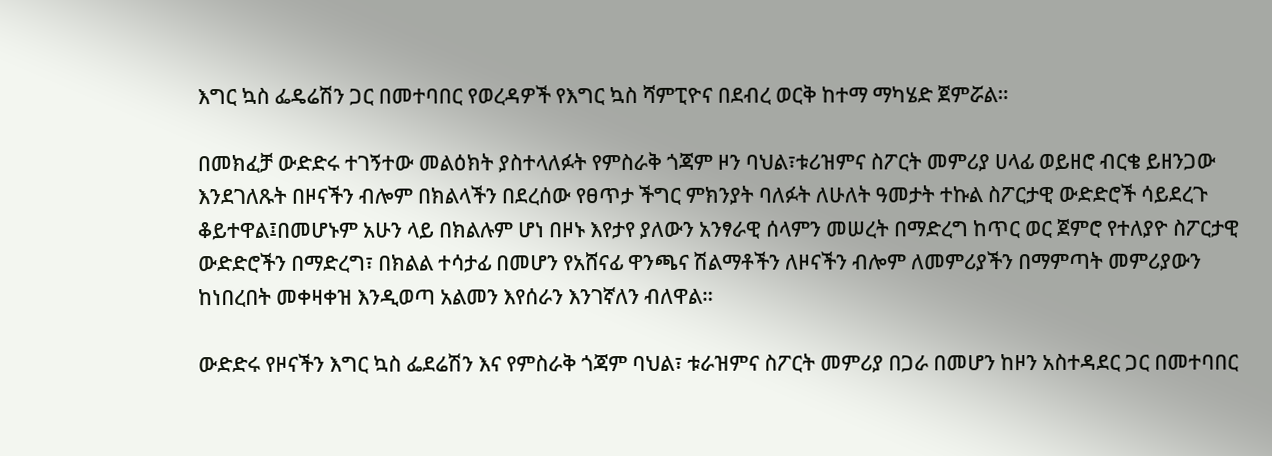እግር ኳስ ፌዴሬሽን ጋር በመተባበር የወረዳዎች የእግር ኳስ ሻምፒዮና በደብረ ወርቅ ከተማ ማካሄድ ጀምሯል።

በመክፈቻ ውድድሩ ተገኝተው መልዕክት ያስተላለፉት የምስራቅ ጎጃም ዞን ባህል፣ቱሪዝምና ስፖርት መምሪያ ሀላፊ ወይዘሮ ብርቄ ይዘንጋው እንደገለጹት በዞናችን ብሎም በክልላችን በደረሰው የፀጥታ ችግር ምክንያት ባለፉት ለሁለት ዓመታት ተኩል ስፖርታዊ ውድድሮች ሳይደረጉ ቆይተዋል፤በመሆኑም አሁን ላይ በክልሉም ሆነ በዞኑ እየታየ ያለውን አንፃራዊ ሰላምን መሠረት በማድረግ ከጥር ወር ጀምሮ የተለያዮ ስፖርታዊ ውድድሮችን በማድረግ፣ በክልል ተሳታፊ በመሆን የአሸናፊ ዋንጫና ሽልማቶችን ለዞናችን ብሎም ለመምሪያችን በማምጣት መምሪያውን ከነበረበት መቀዛቀዝ እንዲወጣ አልመን እየሰራን እንገኛለን ብለዋል።

ውድድሩ የዞናችን እግር ኳስ ፌደሬሽን እና የምስራቅ ጎጃም ባህል፣ ቱራዝምና ስፖርት መምሪያ በጋራ በመሆን ከዞን አስተዳደር ጋር በመተባበር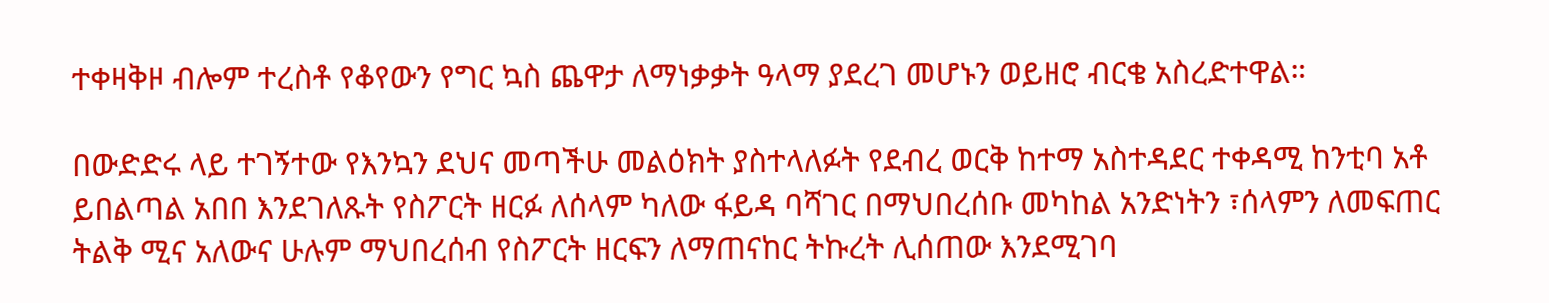ተቀዛቅዞ ብሎም ተረስቶ የቆየውን የግር ኳስ ጨዋታ ለማነቃቃት ዓላማ ያደረገ መሆኑን ወይዘሮ ብርቄ አስረድተዋል።

በውድድሩ ላይ ተገኝተው የእንኳን ደህና መጣችሁ መልዕክት ያስተላለፉት የደብረ ወርቅ ከተማ አስተዳደር ተቀዳሚ ከንቲባ አቶ ይበልጣል አበበ እንደገለጹት የስፖርት ዘርፉ ለሰላም ካለው ፋይዳ ባሻገር በማህበረሰቡ መካከል አንድነትን ፣ሰላምን ለመፍጠር ትልቅ ሚና አለውና ሁሉም ማህበረሰብ የስፖርት ዘርፍን ለማጠናከር ትኩረት ሊሰጠው እንደሚገባ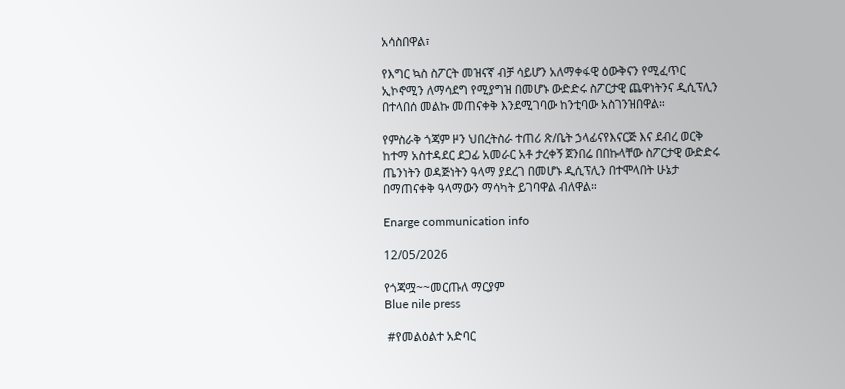አሳስበዋል፣

የእግር ኳስ ስፖርት መዝናኛ ብቻ ሳይሆን አለማቀፋዊ ዕውቅናን የሚፈጥር ኢኮኖሚን ለማሳደግ የሚያግዝ በመሆኑ ውድድሩ ስፖርታዊ ጨዋነትንና ዲሲፕሊን በተላበሰ መልኩ መጠናቀቅ እንደሚገባው ከንቲባው አስገንዝበዋል።

የምስራቅ ጎጃም ዞን ህበረትስራ ተጠሪ ጽ/ቤት ኃላፊናየእናርጅ እና ደብረ ወርቅ ከተማ አስተዳደር ደጋፊ አመራር አቶ ታረቀኝ ጀንበሬ በበኩላቸው ስፖርታዊ ውድድሩ ጤንነትን ወዳጅነትን ዓላማ ያደረገ በመሆኑ ዲሲፕሊን በተሞላበት ሁኔታ በማጠናቀቅ ዓላማውን ማሳካት ይገባዋል ብለዋል።

Enarge communication info

12/05/2026

የጎጃሟ~~መርጡለ ማርያም
Blue nile press

 #የመልዕልተ አድባር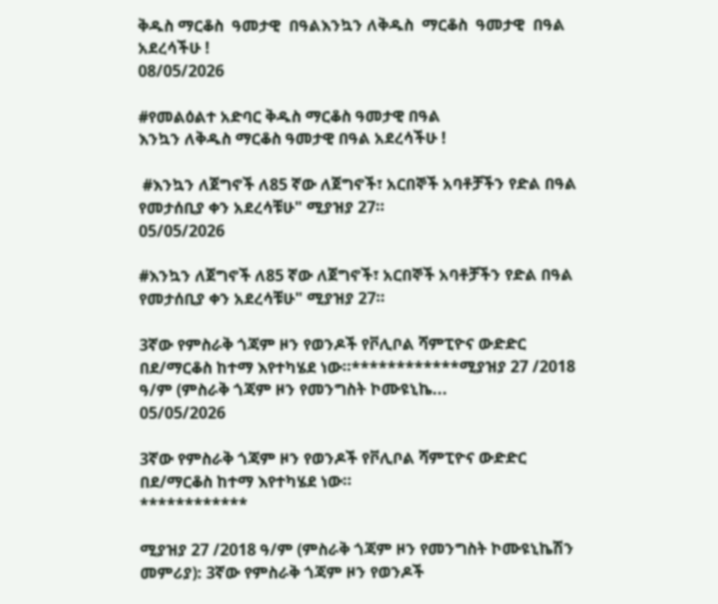ቅዱስ ማርቆስ  ዓመታዊ  በዓልእንኳን ለቅዱስ  ማርቆስ  ዓመታዊ  በዓል አደረሳችሁ !
08/05/2026

#የመልዕልተ አድባር ቅዱስ ማርቆስ ዓመታዊ በዓል
እንኳን ለቅዱስ ማርቆስ ዓመታዊ በዓል አደረሳችሁ !

 #እንኳን ለጀግኖች ለ85 ኛው ለጀግኖች፣ አርበኞች አባቶቻችን የድል በዓል የመታሰቢያ ቀን አደረሳቹሁ" ሚያዝያ 27።
05/05/2026

#እንኳን ለጀግኖች ለ85 ኛው ለጀግኖች፣ አርበኞች አባቶቻችን የድል በዓል የመታሰቢያ ቀን አደረሳቹሁ" ሚያዝያ 27።

3ኛው የምስራቅ ጎጃም ዞን የወንዶች የቮሊቦል ሻምፒዮና ውድድር በደ/ማርቆስ ከተማ እየተካሄደ ነው።************ሚያዝያ 27 /2018 ዓ/ም (ምስራቅ ጎጃም ዞን የመንግስት ኮሙዩኒኬ...
05/05/2026

3ኛው የምስራቅ ጎጃም ዞን የወንዶች የቮሊቦል ሻምፒዮና ውድድር በደ/ማርቆስ ከተማ እየተካሄደ ነው።
************

ሚያዝያ 27 /2018 ዓ/ም (ምስራቅ ጎጃም ዞን የመንግስት ኮሙዩኒኬሽን መምሪያ): 3ኛው የምስራቅ ጎጃም ዞን የወንዶች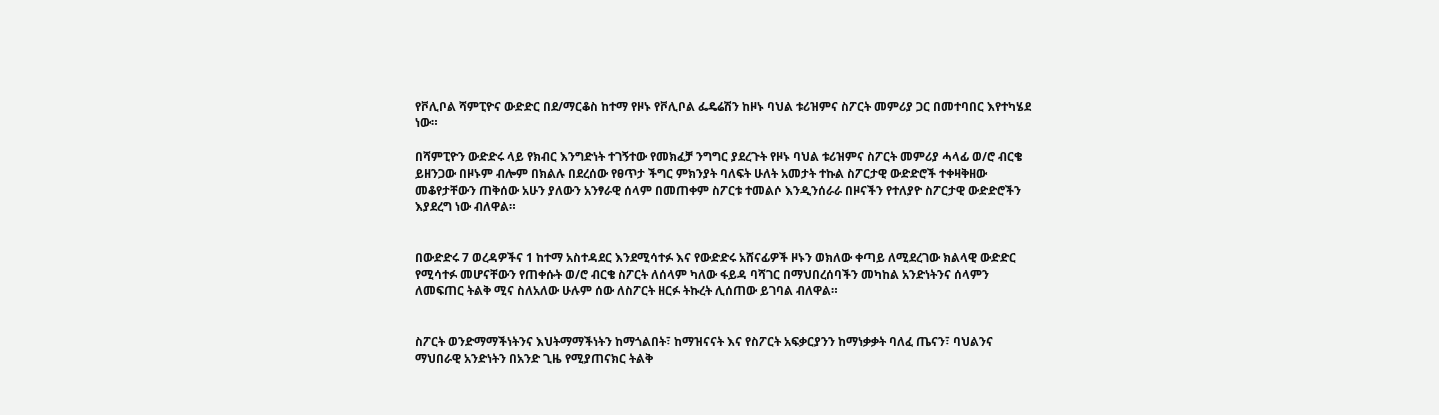የቮሊቦል ሻምፒዮና ውድድር በደ/ማርቆስ ከተማ የዞኑ የቮሊቦል ፌዴሬሽን ከዞኑ ባህል ቱሪዝምና ስፖርት መምሪያ ጋር በመተባበር እየተካሄደ ነው።

በሻምፒዮን ውድድሩ ላይ የክብር እንግድነት ተገኝተው የመክፈቻ ንግግር ያደረጉት የዞኑ ባህል ቱሪዝምና ስፖርት መምሪያ ሓላፊ ወ/ሮ ብርቄ ይዘንጋው በዞኑም ብሎም በክልሉ በደረሰው የፀጥታ ችግር ምክንያት ባለፍት ሁለት አመታት ተኩል ስፖርታዊ ውድድሮች ተቀዛቅዘው መቆየታቸውን ጠቅሰው አሁን ያለውን አንፃራዊ ሰላም በመጠቀም ስፖርቱ ተመልሶ እንዲንሰራራ በዞናችን የተለያዮ ስፖርታዊ ውድድሮችን እያደረግ ነው ብለዋል።


በውድድሩ 7 ወረዳዎችና 1 ከተማ አስተዳደር እንደሚሳተፉ እና የውድድሩ አሸናፊዎች ዞኑን ወክለው ቀጣይ ለሚደረገው ክልላዊ ውድድር የሚሳተፉ መሆናቸውን የጠቀሱት ወ/ሮ ብርቄ ስፖርት ለሰላም ካለው ፋይዳ ባሻገር በማህበረሰባችን መካከል አንድነትንና ሰላምን ለመፍጠር ትልቅ ሚና ስለአለው ሁሉም ሰው ለስፖርት ዘርፉ ትኩረት ሊሰጠው ይገባል ብለዋል።


ስፖርት ወንድማማችነትንና እህትማማችነትን ከማጎልበት፣ ከማዝናናት እና የስፖርት አፍቃርያንን ከማነቃቃት ባለፈ ጤናን፣ ባህልንና ማህበራዊ አንድነትን በአንድ ጊዜ የሚያጠናክር ትልቅ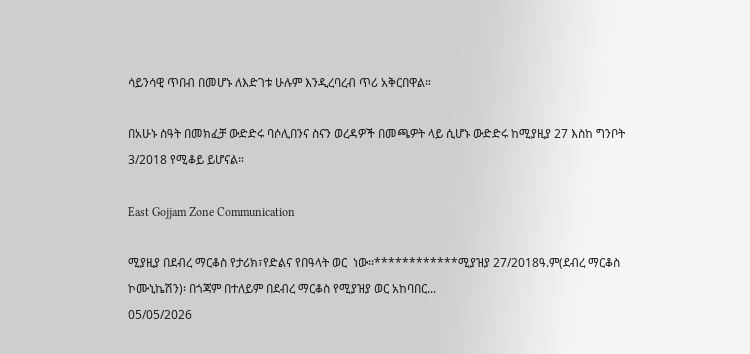ሳይንሳዊ ጥበብ በመሆኑ ለእድገቱ ሁሉም እንዲረባረብ ጥሪ አቅርበዋል።

በአሁኑ ስዓት በመክፈቻ ውድድሩ ባሶሊበንና ስናን ወረዳዎች በመጫዎት ላይ ሲሆኑ ውድድሩ ከሚያዚያ 27 እስከ ግንቦት 3/2018 የሚቆይ ይሆናል።

East Gojjam Zone Communication

ሚያዚያ በደብረ ማርቆስ የታሪክ፣የድልና የበዓላት ወር  ነው፡፡************ሚያዝያ 27/2018ዓ.ም(ደብረ ማርቆስ ኮሙኒኬሽን)፡ በጎጃም በተለይም በደብረ ማርቆስ የሚያዝያ ወር አከባበር...
05/05/2026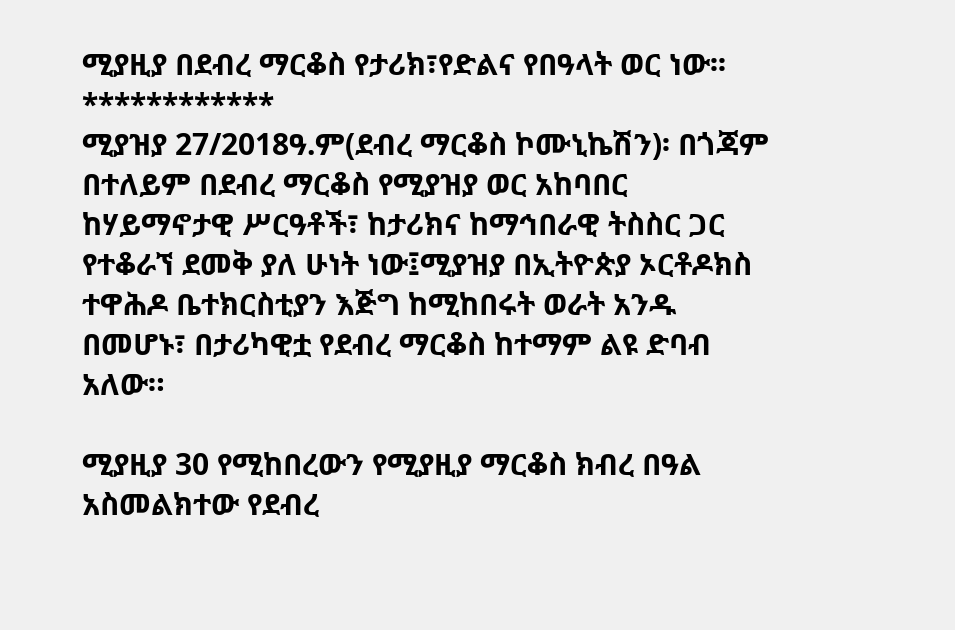ሚያዚያ በደብረ ማርቆስ የታሪክ፣የድልና የበዓላት ወር ነው፡፡
************
ሚያዝያ 27/2018ዓ.ም(ደብረ ማርቆስ ኮሙኒኬሽን)፡ በጎጃም በተለይም በደብረ ማርቆስ የሚያዝያ ወር አከባበር ከሃይማኖታዊ ሥርዓቶች፣ ከታሪክና ከማኅበራዊ ትስስር ጋር የተቆራኘ ደመቅ ያለ ሁነት ነው፤ሚያዝያ በኢትዮጵያ ኦርቶዶክስ ተዋሕዶ ቤተክርስቲያን እጅግ ከሚከበሩት ወራት አንዱ በመሆኑ፣ በታሪካዊቷ የደብረ ማርቆስ ከተማም ልዩ ድባብ አለው።

ሚያዚያ 30 የሚከበረውን የሚያዚያ ማርቆስ ክብረ በዓል አስመልክተው የደብረ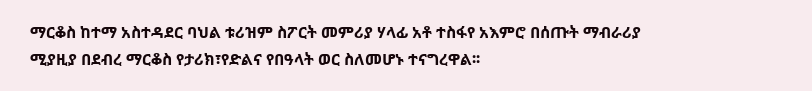ማርቆስ ከተማ አስተዳደር ባህል ቱሪዝም ስፖርት መምሪያ ሃላፊ አቶ ተስፋየ አእምሮ በሰጡት ማብራሪያ ሚያዚያ በደብረ ማርቆስ የታሪክ፣የድልና የበዓላት ወር ስለመሆኑ ተናግረዋል፡፡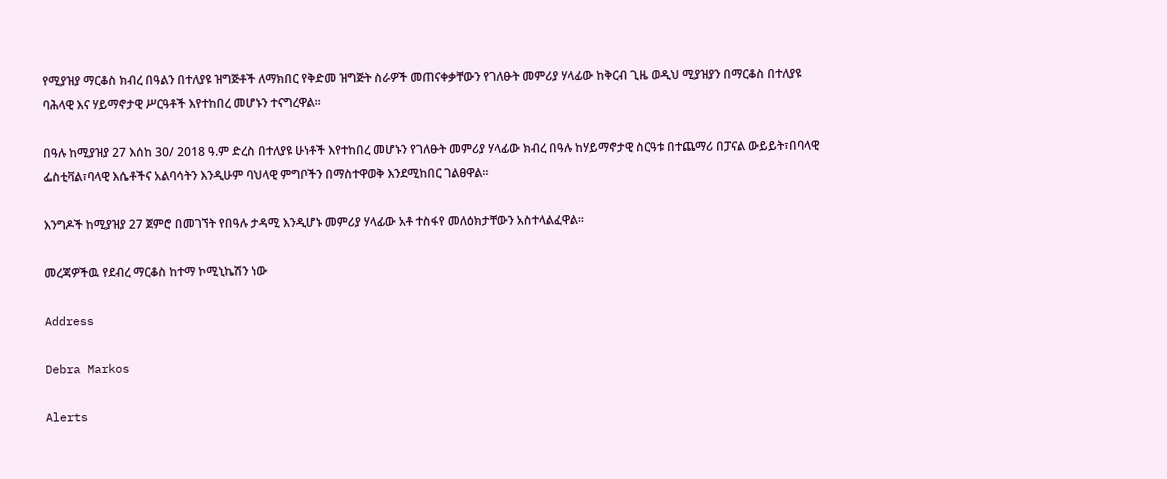የሚያዝያ ማርቆስ ክብረ በዓልን በተለያዩ ዝግጅቶች ለማክበር የቅድመ ዝግጅት ስራዎች መጠናቀቃቸውን የገለፁት መምሪያ ሃላፊው ከቅርብ ጊዜ ወዲህ ሚያዝያን በማርቆስ በተለያዩ ባሕላዊ እና ሃይማኖታዊ ሥርዓቶች እየተከበረ መሆኑን ተናግረዋል።

በዓሉ ከሚያዝያ 27 እሰከ 30/ 2018 ዓ.ም ድረስ በተለያዩ ሁነቶች እየተከበረ መሆኑን የገለፁት መምሪያ ሃላፊው ክብረ በዓሉ ከሃይማኖታዊ ስርዓቱ በተጨማሪ በፓናል ውይይት፣በባላዊ ፌስቲቫል፣ባላዊ እሴቶችና አልባሳትን እንዲሁም ባህላዊ ምግቦችን በማስተዋወቅ እንደሚከበር ገልፀዋል፡፡

እንግዶች ከሚያዝያ 27 ጀምሮ በመገኘት የበዓሉ ታዳሚ እንዲሆኑ መምሪያ ሃላፊው አቶ ተስፋየ መለዕክታቸውን አስተላልፈዋል፡፡

መረጃዎችዉ የደብረ ማርቆስ ከተማ ኮሚኒኬሽን ነው

Address

Debra Markos

Alerts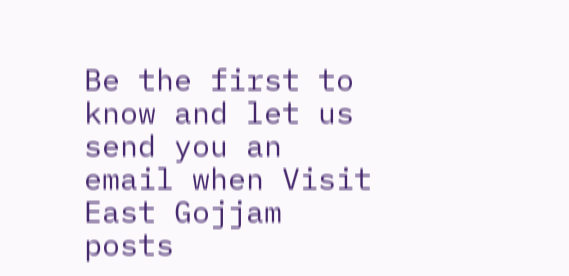Be the first to know and let us send you an email when Visit East Gojjam posts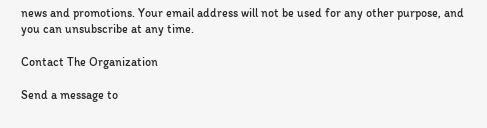news and promotions. Your email address will not be used for any other purpose, and you can unsubscribe at any time.

Contact The Organization

Send a message to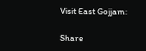Visit East Gojjam:

Share